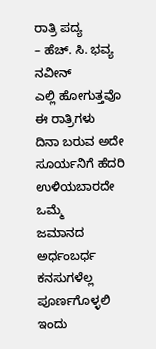ರಾತ್ರಿ ಪದ್ಯ
– ಹೆಚ್. ಸಿ. ಭವ್ಯ ನವೀನ್
ಎಲ್ಲಿ ಹೋಗುತ್ತವೊ ಈ ರಾತ್ರಿಗಳು
ದಿನಾ ಬರುವ ಅದೇ ಸೂರ್ಯನಿಗೆ ಹೆದರಿ
ಉಳಿಯಬಾರದೇ ಒಮ್ಮೆ
ಜಮಾನದ ಅರ್ಧಂಬರ್ಧ
ಕನಸುಗಳೆಲ್ಲ ಪೂರ್ಣಗೊಳ್ಳಲಿ ಇಂದು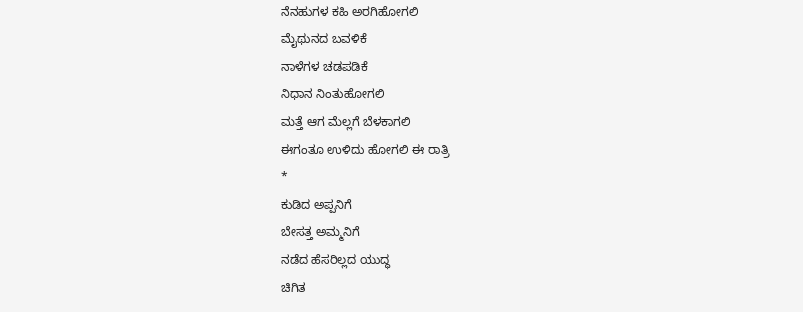ನೆನಹುಗಳ ಕಹಿ ಅರಗಿಹೋಗಲಿ
ಮೈಥುನದ ಬವಳಿಕೆ
ನಾಳೆಗಳ ಚಡಪಡಿಕೆ
ನಿಧಾನ ನಿಂತುಹೋಗಲಿ
ಮತ್ತೆ ಆಗ ಮೆಲ್ಲಗೆ ಬೆಳಕಾಗಲಿ
ಈಗಂತೂ ಉಳಿದು ಹೋಗಲಿ ಈ ರಾತ್ರಿ
*
ಕುಡಿದ ಅಪ್ಪನಿಗೆ
ಬೇಸತ್ತ ಅಮ್ಮನಿಗೆ
ನಡೆದ ಹೆಸರಿಲ್ಲದ ಯುದ್ಧ
ಚಿಗಿತ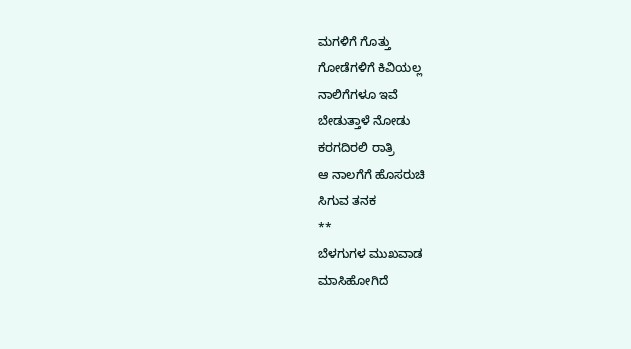ಮಗಳಿಗೆ ಗೊತ್ತು
ಗೋಡೆಗಳಿಗೆ ಕಿವಿಯಲ್ಲ
ನಾಲಿಗೆಗಳೂ ಇವೆ
ಬೇಡುತ್ತಾಳೆ ನೋಡು
ಕರಗದಿರಲಿ ರಾತ್ರಿ
ಆ ನಾಲಗೆಗೆ ಹೊಸರುಚಿ
ಸಿಗುವ ತನಕ
**
ಬೆಳಗುಗಳ ಮುಖವಾಡ
ಮಾಸಿಹೋಗಿದೆ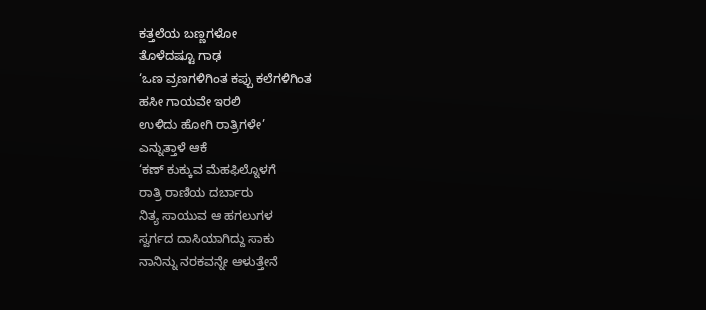ಕತ್ತಲೆಯ ಬಣ್ಣಗಳೋ
ತೊಳೆದಷ್ಟೂ ಗಾಢ
‘ಒಣ ವ್ರಣಗಳಿಗಿಂತ ಕಪ್ಪು ಕಲೆಗಳಿಗಿಂತ
ಹಸೀ ಗಾಯವೇ ಇರಲಿ
ಉಳಿದು ಹೋಗಿ ರಾತ್ರಿಗಳೇ’
ಎನ್ನುತ್ತಾಳೆ ಆಕೆ
‘ಕಣ್ ಕುಕ್ಕುವ ಮೆಹಫಿಲ್ನೊಳಗೆ
ರಾತ್ರಿ ರಾಣಿಯ ದರ್ಬಾರು
ನಿತ್ಯ ಸಾಯುವ ಆ ಹಗಲುಗಳ
ಸ್ವರ್ಗದ ದಾಸಿಯಾಗಿದ್ದು ಸಾಕು
ನಾನಿನ್ನು ನರಕವನ್ನೇ ಆಳುತ್ತೇನೆ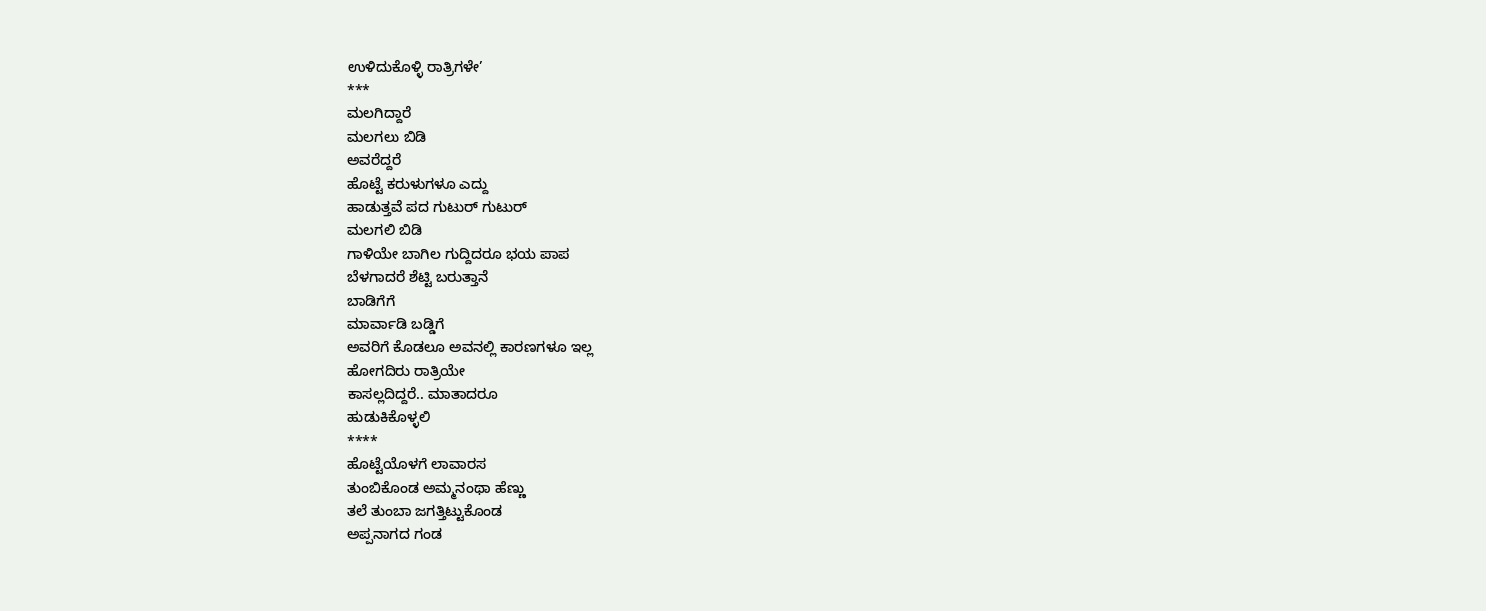ಉಳಿದುಕೊಳ್ಳಿ ರಾತ್ರಿಗಳೇ’
***
ಮಲಗಿದ್ದಾರೆ
ಮಲಗಲು ಬಿಡಿ
ಅವರೆದ್ದರೆ
ಹೊಟ್ಟೆ ಕರುಳುಗಳೂ ಎದ್ದು
ಹಾಡುತ್ತವೆ ಪದ ಗುಟುರ್ ಗುಟುರ್
ಮಲಗಲಿ ಬಿಡಿ
ಗಾಳಿಯೇ ಬಾಗಿಲ ಗುದ್ದಿದರೂ ಭಯ ಪಾಪ
ಬೆಳಗಾದರೆ ಶೆಟ್ಟಿ ಬರುತ್ತಾನೆ
ಬಾಡಿಗೆಗೆ
ಮಾರ್ವಾಡಿ ಬಡ್ಡಿಗೆ
ಅವರಿಗೆ ಕೊಡಲೂ ಅವನಲ್ಲಿ ಕಾರಣಗಳೂ ಇಲ್ಲ
ಹೋಗದಿರು ರಾತ್ರಿಯೇ
ಕಾಸಲ್ಲದಿದ್ದರೆ.. ಮಾತಾದರೂ
ಹುಡುಕಿಕೊಳ್ಳಲಿ
****
ಹೊಟ್ಟೆಯೊಳಗೆ ಲಾವಾರಸ
ತುಂಬಿಕೊಂಡ ಅಮ್ಮನಂಥಾ ಹೆಣ್ಣು
ತಲೆ ತುಂಬಾ ಜಗತ್ತಿಟ್ಟುಕೊಂಡ
ಅಪ್ಪನಾಗದ ಗಂಡ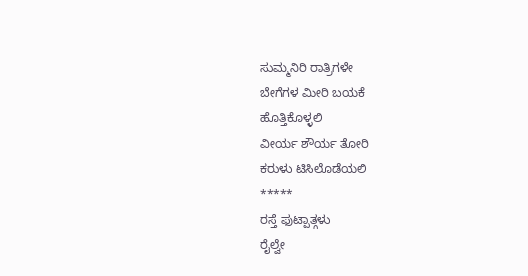ಸುಮ್ಮನಿರಿ ರಾತ್ರಿಗಳೇ
ಬೇಗೆಗಳ ಮೀರಿ ಬಯಕೆ
ಹೊತ್ತಿಕೊಳ್ಳಲಿ
ವೀರ್ಯ ಶೌರ್ಯ ತೋರಿ
ಕರುಳು ಟಿಸಿಲೊಡೆಯಲಿ
*****
ರಸ್ತೆ ಫುಟ್ಪಾತ್ಗಳು
ರೈಲ್ವೇ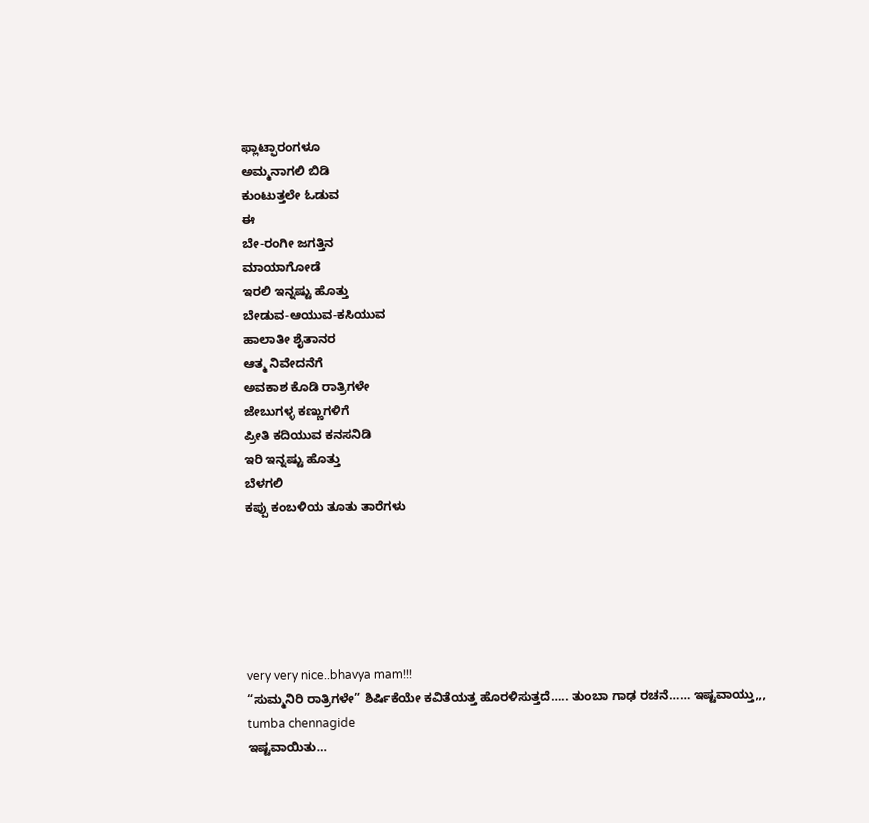ಫ್ಲಾಟ್ಫಾರಂಗಳೂ
ಅಮ್ಮನಾಗಲಿ ಬಿಡಿ
ಕುಂಟುತ್ತಲೇ ಓಡುವ
ಈ
ಬೇ-ರಂಗೀ ಜಗತ್ತಿನ
ಮಾಯಾಗೋಡೆ
ಇರಲಿ ಇನ್ನಷ್ಟು ಹೊತ್ತು
ಬೇಡುವ-ಆಯುವ-ಕಸಿಯುವ
ಹಾಲಾತೀ ಶೈತಾನರ
ಆತ್ಮ ನಿವೇದನೆಗೆ
ಅವಕಾಶ ಕೊಡಿ ರಾತ್ರಿಗಳೇ
ಜೇಬುಗಳ್ಳ ಕಣ್ಣುಗಳಿಗೆ
ಪ್ರೀತಿ ಕದಿಯುವ ಕನಸನಿಡಿ
ಇರಿ ಇನ್ನಷ್ಟು ಹೊತ್ತು
ಬೆಳಗಲಿ
ಕಪ್ಪು ಕಂಬಳಿಯ ತೂತು ತಾರೆಗಳು






very very nice..bhavya mam!!!
“ಸುಮ್ಮನಿರಿ ರಾತ್ರಿಗಳೇ” ಶಿರ್ಷಿಕೆಯೇ ಕವಿತೆಯತ್ತ ಹೊರಳಿಸುತ್ತದೆ….. ತುಂಬಾ ಗಾಢ ರಚನೆ…… ಇಷ್ಟವಾಯ್ತು,,,
tumba chennagide
ಇಷ್ಟವಾಯಿತು…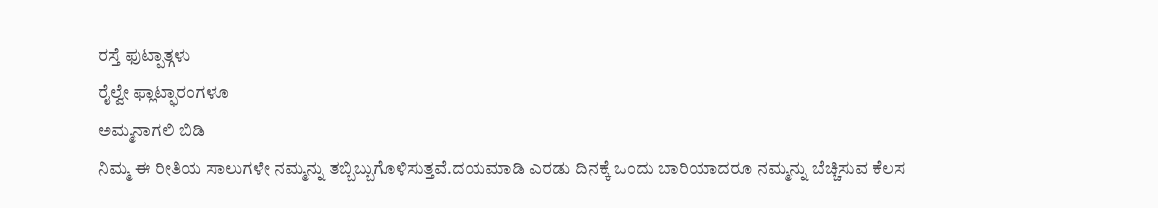ರಸ್ತೆ ಫುಟ್ಪಾತ್ಗಳು
ರೈಲ್ವೇ ಫ್ಲಾಟ್ಫಾರಂಗಳೂ
ಅಮ್ಮನಾಗಲಿ ಬಿಡಿ
ನಿಮ್ಮ ಈ ರೀತಿಯ ಸಾಲುಗಳೇ ನಮ್ಮನ್ನು ತಬ್ಬಿಬ್ಬುಗೊಳಿಸುತ್ತವೆ.ದಯಮಾಡಿ ಎರಡು ದಿನಕ್ಕೆ ಒಂದು ಬಾರಿಯಾದರೂ ನಮ್ಮನ್ನು ಬೆಚ್ಚಿಸುವ ಕೆಲಸ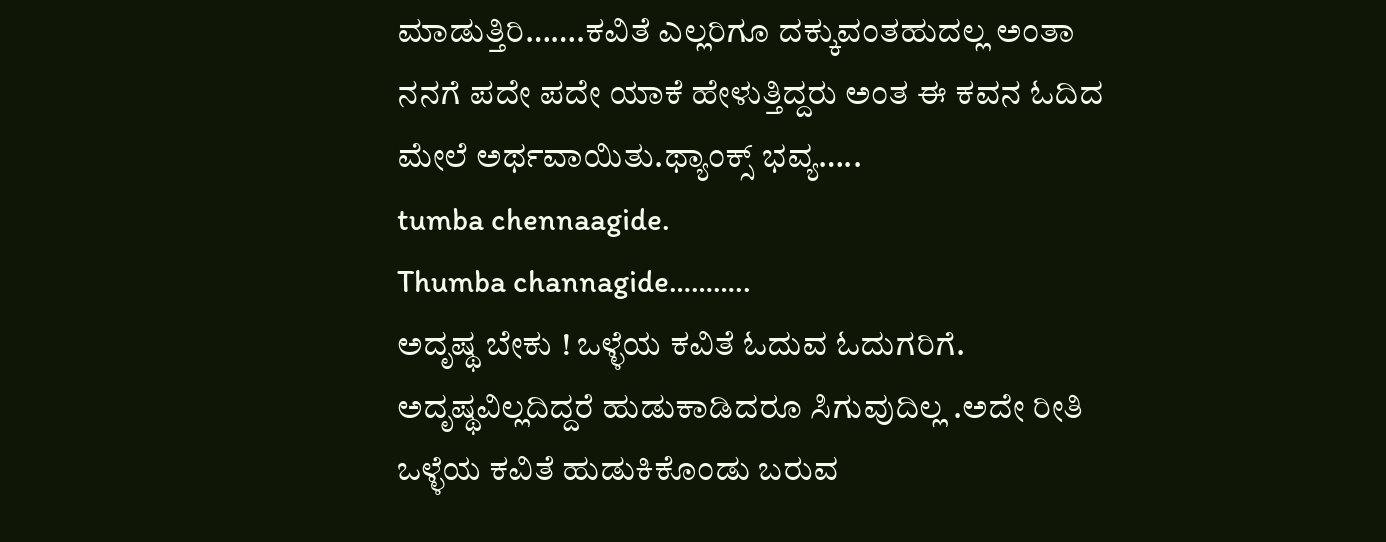ಮಾಡುತ್ತಿರಿ…….ಕವಿತೆ ಎಲ್ಲರಿಗೂ ದಕ್ಕುವಂತಹುದಲ್ಲ ಅಂತಾ ನನಗೆ ಪದೇ ಪದೇ ಯಾಕೆ ಹೇಳುತ್ತಿದ್ದರು ಅಂತ ಈ ಕವನ ಓದಿದ ಮೇಲೆ ಅರ್ಥವಾಯಿತು.ಥ್ಯಾಂಕ್ಸ್ ಭವ್ಯ…..
tumba chennaagide.
Thumba channagide………..
ಅದೃಷ್ಥ ಬೇಕು ! ಒಳ್ಳೆಯ ಕವಿತೆ ಓದುವ ಓದುಗರಿಗೆ. ಅದೃಷ್ಥವಿಲ್ಲದಿದ್ದರೆ ಹುಡುಕಾಡಿದರೂ ಸಿಗುವುದಿಲ್ಲ .ಅದೇ ರೀತಿ ಒಳ್ಳೆಯ ಕವಿತೆ ಹುಡುಕಿಕೊಂಡು ಬರುವ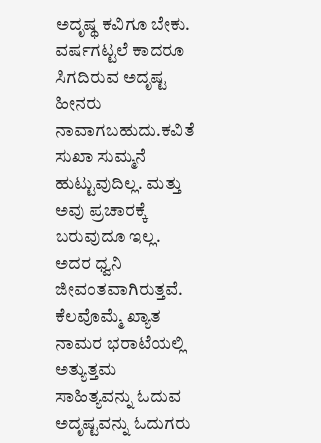ಅದೃಷ್ಥ ಕವಿಗೂ ಬೇಕು. ವರ್ಷಗಟ್ಟಲೆ ಕಾದರೂ ಸಿಗದಿರುವ ಅದೃಷ್ಟ ಹೀನರು ನಾವಾಗಬಹುದು.ಕವಿತೆ ಸುಖಾ ಸುಮ್ಮನೆ ಹುಟ್ಟುವುದಿಲ್ಲ. ಮತ್ತು ಅವು ಪ್ರಚಾರಕ್ಕೆ ಬರುವುದೂ ಇಲ್ಲ. ಅದರ ಧ್ವನಿ ಜೀವಂತವಾಗಿರುತ್ತವೆ. ಕೆಲವೊಮ್ಮೆ ಖ್ಯಾತ ನಾಮರ ಭರಾಟೆಯಲ್ಲಿ ಅತ್ಯುತ್ತಮ ಸಾಹಿತ್ಯವನ್ನು ಓದುವ ಅದೃಷ್ಟವನ್ನು ಓದುಗರು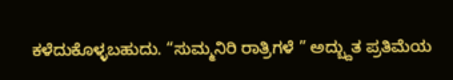ಕಳೆದುಕೊಳ್ಳಬಹುದು. “ಸುಮ್ಮನಿರಿ ರಾತ್ರಿಗಳೆ ” ಅದ್ಬ್ದುತ ಪ್ರತಿಮೆಯ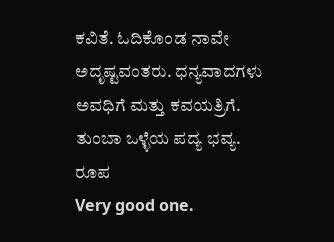ಕವಿತೆ. ಓದಿಕೊಂಡ ನಾವೇ ಅದೃಷ್ಟವಂತರು. ಧನ್ಯವಾದಗಳು ಅವಧಿಗೆ ಮತ್ತು ಕವಯತ್ರಿಗೆ.
ತುಂಬಾ ಒಳ್ಳೆಯ ಪದ್ಯ ಭವ್ಯ.
ರೂಪ
Very good one.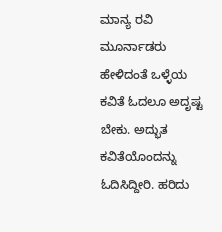ಮಾನ್ಯ ರವಿ ಮೂರ್ನಾಡರು ಹೇಳಿದಂತೆ ಒಳ್ಳೆಯ ಕವಿತೆ ಓದಲೂ ಅದೃಷ್ಟ ಬೇಕು. ಅದ್ಭುತ ಕವಿತೆಯೊಂದನ್ನು ಓದಿಸಿದ್ದೀರಿ. ಹರಿದು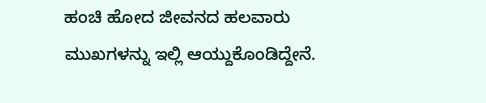ಹಂಚಿ ಹೋದ ಜೀವನದ ಹಲವಾರು ಮುಖಗಳನ್ನು ಇಲ್ಲಿ ಆಯ್ದುಕೊಂಡಿದ್ದೇನೆ.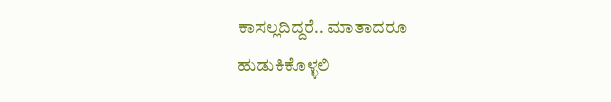ಕಾಸಲ್ಲದಿದ್ದರೆ.. ಮಾತಾದರೂ
ಹುಡುಕಿಕೊಳ್ಳಲಿ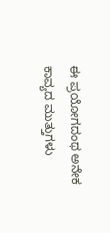ಈ ಪ್ರಯೋಗದಂಥ ಅನೇಕ ಕಾವ್ಯದ ಮುತ್ತುಗಳು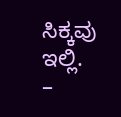ಸಿಕ್ಕವು ಇಲ್ಲಿ.
–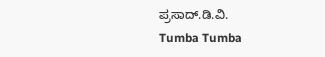ಪ್ರಸಾದ್.ಡಿ.ವಿ.
Tumba Tumba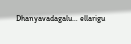Dhanyavadagalu… ellarigu